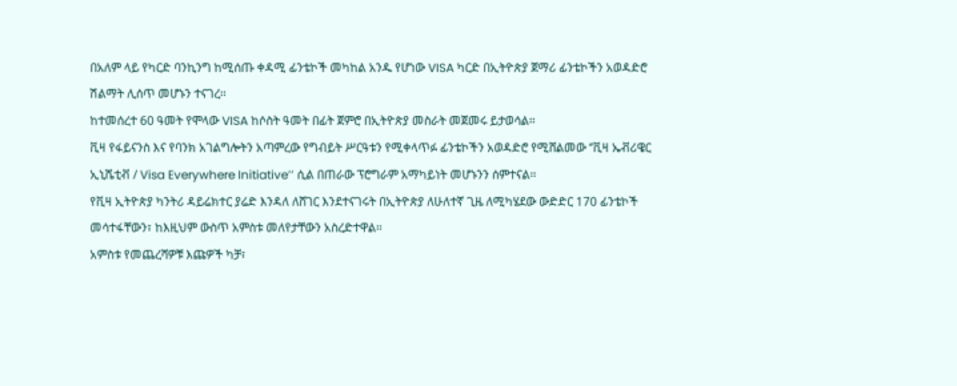በአለም ላይ የካርድ ባንኪንግ ከሚሰጡ ቀዳሚ ፊንቴኮች መካከል አንዱ የሆነው VISA ካርድ በኢትዮጵያ ጀማሪ ፊንቴኮችን አወዳድሮ ሽልማት ሊሰጥ መሆኑን ተናገረ፡፡
ከተመሰረተ 60 ዓመት የሞላው VISA ከሶስት ዓመት በፊት ጀምሮ በኢትዮጵያ መስራት መጀመሩ ይታወሳል፡፡
ቪዛ የፋይናንስ እና የባንክ አገልግሎትን አጣምረው የግብይት ሥርዓቱን የሚቀላጥፉ ፊንቴኮችን አወዳድሮ የሚሸልመው ‘’ቪዛ ኤቭሪዌር ኢኒሼቲቭ / Visa Everywhere Initiative’’ ሲል በጠራው ፕሮግራም አማካይነት መሆኑንን ሰምተናል፡፡
የቪዛ ኢትዮጵያ ካንትሪ ዳይሬክተር ያሬድ እንዳለ ለሸገር እንደተናገሩት በኢትዮጵያ ለሁለተኛ ጊዜ ለሚካሄደው ውድድር 170 ፊንቴኮች መሳተፋቸውን፣ ከእዚህም ውስጥ አምስቱ መለየታቸውን አስረድተዋል፡፡
አምስቱ የመጨረሻዎቹ እጩዎች ካቻ፣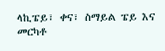ላኪፔይ፣ ቀና፣ ስማይል ፔይ እና መርካቶ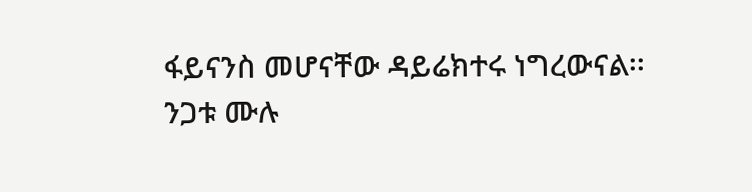ፋይናንስ መሆናቸው ዳይሬክተሩ ነግረውናል፡፡
ንጋቱ ሙሉ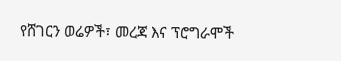የሸገርን ወሬዎች፣ መረጃ እና ፕሮግራሞች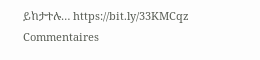ይከታተሉ… https://bit.ly/33KMCqz
Commentaires